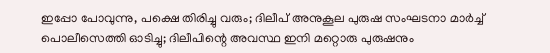ഇപ്പോ പോവുന്നു, പക്ഷെ തിരിച്ചു വരും; ദിലീപ് അനുകൂല പുരുഷ സംഘടനാ മാര്‍ച്ച്‌ പൊലീസെത്തി ഓടിച്ചു; ദിലീപിന്റെ അവസ്ഥ ഇനി മറ്റൊരു പുരുഷനും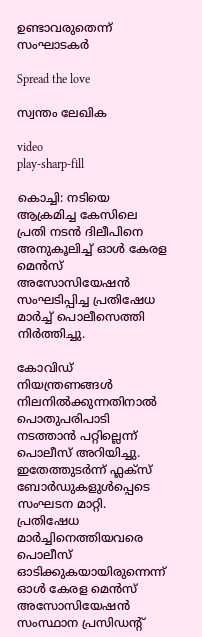ഉണ്ടാവരുതെന്ന് സംഘാടകര്‍

Spread the love

സ്വന്തം ലേഖിക

video
play-sharp-fill

കൊച്ചി: നടിയെ ആക്രമിച്ച കേസിലെ പ്രതി നടന്‍ ദിലീപിനെ അനുകൂലിച്ച്‌ ഓള്‍ കേരള മെന്‍സ് അസോസിയേഷന്‍ സംഘടിപ്പിച്ച പ്രതിഷേധ മാര്‍ച്ച്‌ പൊലീസെത്തി നിർത്തിച്ചു.

കോവിഡ് നിയന്ത്രണങ്ങള്‍ നിലനില്‍ക്കുന്നതിനാല്‍ പൊതുപരിപാടി നടത്താന്‍ പറ്റില്ലെന്ന് പൊലീസ് അറിയിച്ചു. ഇതേത്തുടര്‍ന്ന് ഫ്ലക്‌സ് ബോര്‍ഡുകളുള്‍പ്പെടെ സംഘടന മാറ്റി. പ്രതിഷേധ മാര്‍ച്ചിനെത്തിയവരെ പൊലീസ് ഓടിക്കുകയായിരുന്നെന്ന് ഓള്‍ കേരള മെന്‍സ് അസോസിയേഷന്‍ സംസ്ഥാന പ്രസിഡന്റ്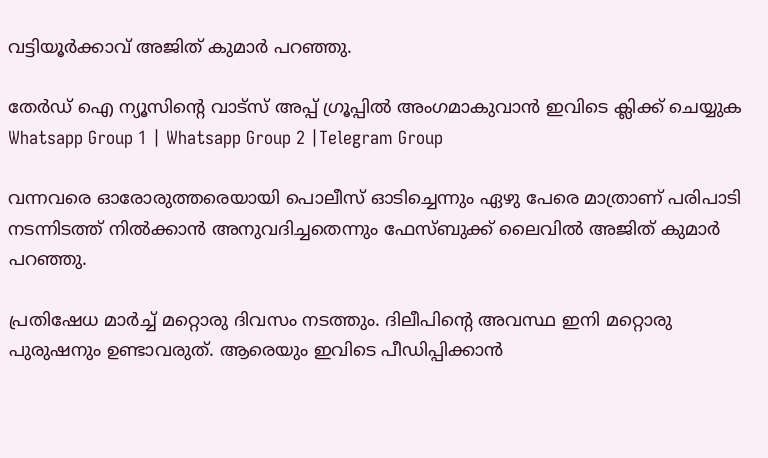വട്ടിയൂര്‍ക്കാവ് അജിത് കുമാര്‍ പറഞ്ഞു.

തേർഡ് ഐ ന്യൂസിന്റെ വാട്സ് അപ്പ് ഗ്രൂപ്പിൽ അംഗമാകുവാൻ ഇവിടെ ക്ലിക്ക് ചെയ്യുക
Whatsapp Group 1 | Whatsapp Group 2 |Telegram Group

വന്നവരെ ഓരോരുത്തരെയായി പൊലീസ് ഓടിച്ചെന്നും ഏഴു പേരെ മാത്രാണ് പരിപാടി നടന്നിടത്ത് നില്‍ക്കാന്‍ അനുവദിച്ചതെന്നും ഫേസ്ബുക്ക് ലൈവില്‍ അജിത് കുമാര്‍ പറഞ്ഞു.

പ്രതിഷേധ മാര്‍ച്ച്‌ മറ്റൊരു ദിവസം നടത്തും. ദിലീപിന്റെ അവസ്ഥ ഇനി മറ്റൊരു പുരുഷനും ഉണ്ടാവരുത്. ആരെയും ഇവിടെ പീഡിപ്പിക്കാന്‍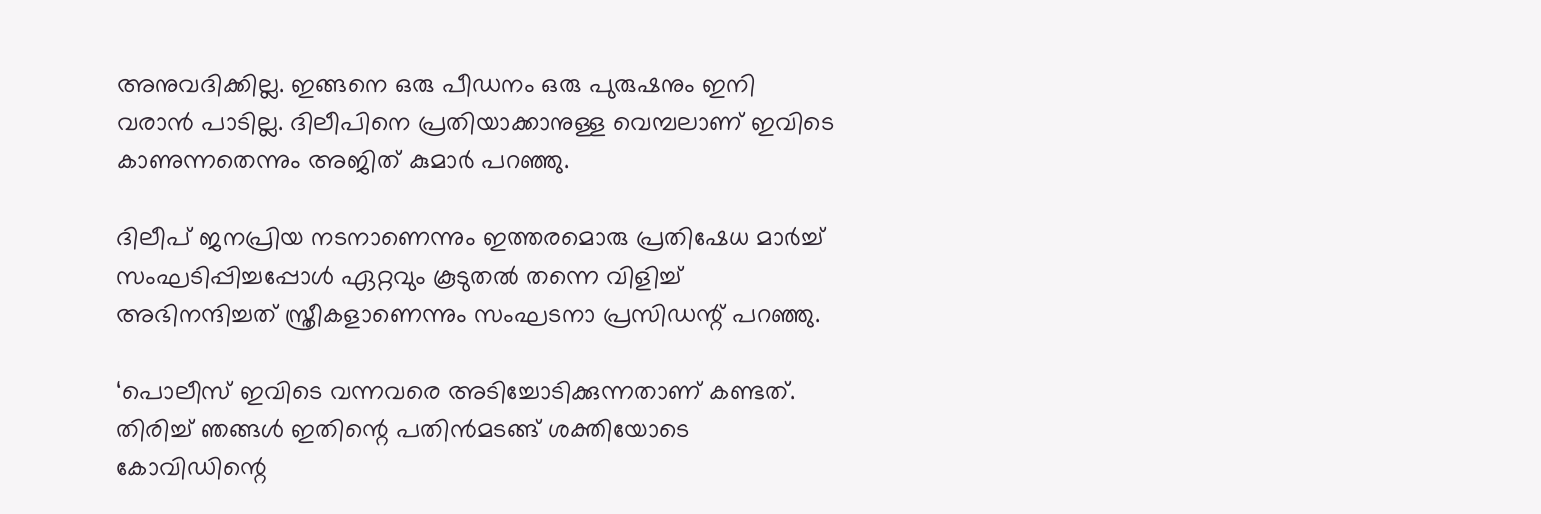അനുവദിക്കില്ല. ഇങ്ങനെ ഒരു പീഡനം ഒരു പുരുഷനും ഇനി വരാന്‍ പാടില്ല. ദിലീപിനെ പ്രതിയാക്കാനുള്ള വെമ്പലാണ് ഇവിടെ കാണുന്നതെന്നും അജിത് കുമാര്‍ പറഞ്ഞു.

ദിലീപ് ജനപ്രിയ നടനാണെന്നും ഇത്തരമൊരു പ്രതിഷേധ മാര്‍ച്ച്‌ സംഘടിപ്പിച്ചപ്പോള്‍ ഏറ്റവും കൂടുതല്‍ തന്നെ വിളിച്ച്‌ അഭിനന്ദിച്ചത് സ്ത്രീകളാണെന്നും സംഘടനാ പ്രസിഡന്റ് പറഞ്ഞു.

‘പൊലീസ് ഇവിടെ വന്നവരെ അടിച്ചോടിക്കുന്നതാണ് കണ്ടത്. തിരിച്ച്‌ ഞങ്ങള്‍ ഇതിന്റെ പതിന്‍മടങ്ങ് ശക്തിയോടെ കോവിഡിന്റെ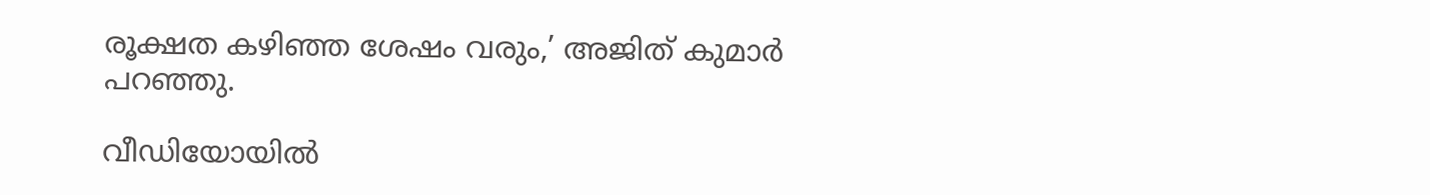രൂക്ഷത കഴിഞ്ഞ ശേഷം വരും,’ അജിത് കുമാര്‍ പറഞ്ഞു.

വീഡിയോയില്‍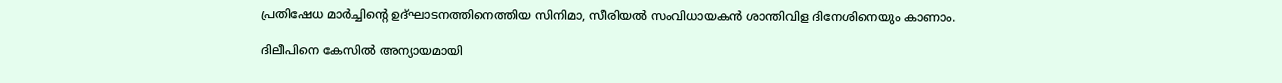പ്രതിഷേധ മാര്‍ച്ചിന്റെ ഉദ്ഘാടനത്തിനെത്തിയ സിനിമാ, സീരിയല്‍ സംവിധായകന്‍ ശാന്തിവിള ദിനേശിനെയും കാണാം.

ദിലീപിനെ കേസില്‍ അന്യായമായി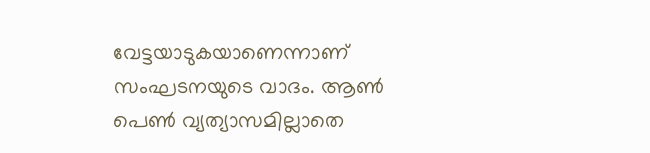വേട്ടയാടുകയാണെന്നാണ് സംഘടനയുടെ വാദം. ആണ്‍ പെണ്‍ വ്യത്യാസമില്ലാതെ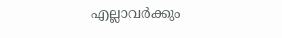എല്ലാവര്‍ക്കും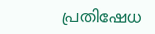പ്രതിഷേധ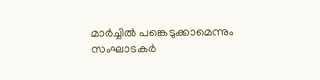മാര്‍ച്ചില്‍ പങ്കെടുക്കാമെന്നും സംഘാടകര്‍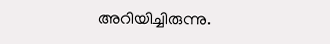അറിയിച്ചിരുന്നു.